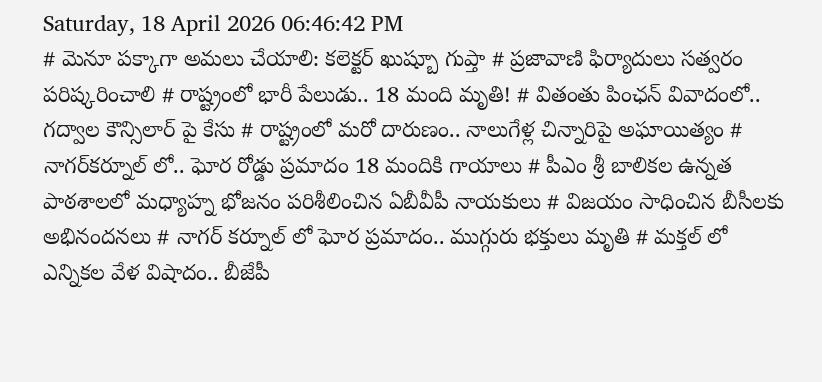Saturday, 18 April 2026 06:46:42 PM
# మెనూ పక్కాగా అమలు చేయాలి: కలెక్టర్ ఖుష్బూ గుప్తా # ప్రజావాణి ఫిర్యాదులు సత్వరం పరిష్కరించాలి # రాష్ట్రంలో భారీ పేలుడు.. 18 మంది మృతి! # వితంతు పింఛన్ వివాదంలో.. గద్వాల కౌన్సిలార్ పై కేసు # రాష్ట్రంలో మరో దారుణం.. నాలుగేళ్ల చిన్నారిపై అఘాయిత్యం # నాగర్‌కర్నూల్ లో.. ఘోర రోడ్డు ప్రమాదం 18 మందికి గాయాలు # పీఎం శ్రీ బాలికల ఉన్నత పాఠశాలలో మధ్యాహ్న భోజనం పరిశీలించిన ఏబీవీపీ నాయకులు # విజయం సాధించిన బీసీలకు అభినందనలు # నాగర్ కర్నూల్ లో ఘోర ప్రమాదం.. ముగ్గురు భక్తులు మృతి # మక్తల్ లో ఎన్నికల వేళ విషాదం.. బీజేపీ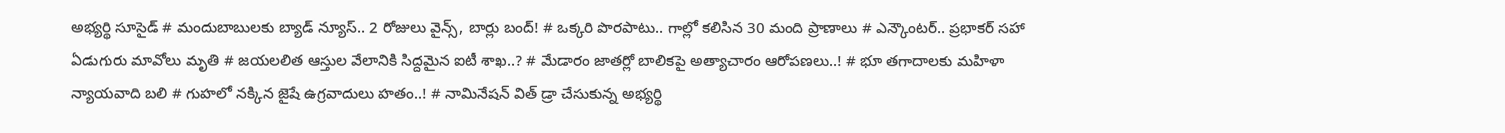అభ్యర్థి సూసైడ్ # మందుబాబులకు బ్యాడ్ న్యూస్.. 2 రోజులు వైన్స్, బార్లు బంద్! # ఒక్కరి పొరపాటు.. గాల్లో కలిసిన 30 మంది ప్రాణాలు # ఎన్కౌంటర్.. ప్రభాకర్ సహా ఏడుగురు మావోలు మృతి # జయలలిత ఆస్తుల వేలానికి సిద్దమైన ఐటీ శాఖ..? # మేడారం జాతర్లో బాలికపై అత్యాచారం ఆరోపణలు..! # భూ తగాదాలకు మహిళా న్యాయవాది బలి # గుహలో నక్కిన జైషే ఉగ్రవాదులు హతం..! # నామినేషన్ విత్ డ్రా చేసుకున్న అభ్యర్థి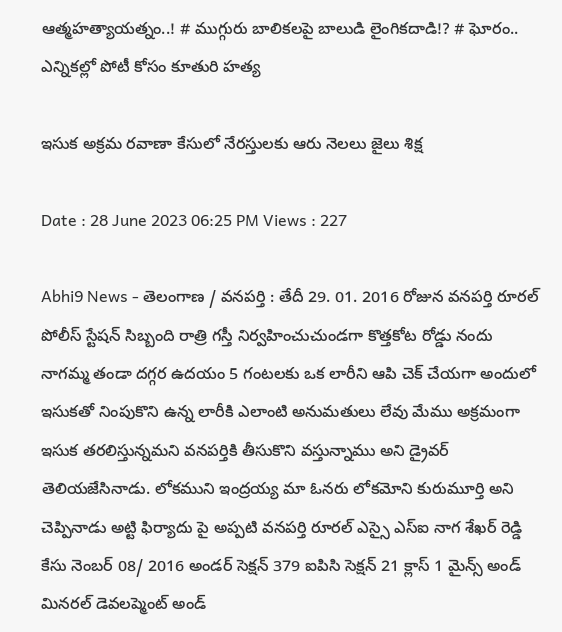ఆత్మహత్యాయత్నం..! # ముగ్గురు బాలికలపై బాలుడి లైంగికదాడి!? # ఘోరం.. ఎన్నికల్లో పోటీ కోసం కూతురి హత్య

ఇసుక అక్రమ రవాణా కేసులో నేరస్తులకు ఆరు నెలలు జైలు శిక్ష

Date : 28 June 2023 06:25 PM Views : 227

Abhi9 News - తెలంగాణ / వనపర్తి : తేదీ 29. 01. 2016 రోజున వనపర్తి రూరల్ పోలీస్ స్టేషన్ సిబ్బంది రాత్రి గస్తీ నిర్వహించుచుండగా కొత్తకోట రోడ్డు నందు నాగమ్మ తండా దగ్గర ఉదయం 5 గంటలకు ఒక లారీని ఆపి చెక్ చేయగా అందులో ఇసుకతో నింపుకొని ఉన్న లారీకి ఎలాంటి అనుమతులు లేవు మేము అక్రమంగా ఇసుక తరలిస్తున్నమని వనపర్తికి తీసుకొని వస్తున్నాము అని డ్రైవర్ తెలియజేసినాడు. లోకముని ఇంద్రయ్య మా ఓనరు లోకమోని కురుమూర్తి అని చెప్పినాడు అట్టి ఫిర్యాదు పై అప్పటి వనపర్తి రూరల్ ఎస్సై ఎస్ఐ నాగ శేఖర్ రెడ్డి కేసు నెంబర్ 08/ 2016 అండర్ సెక్షన్ 379 ఐపిసి సెక్షన్ 21 క్లాస్ 1 మైన్స్ అండ్ మినరల్ డెవలప్మెంట్ అండ్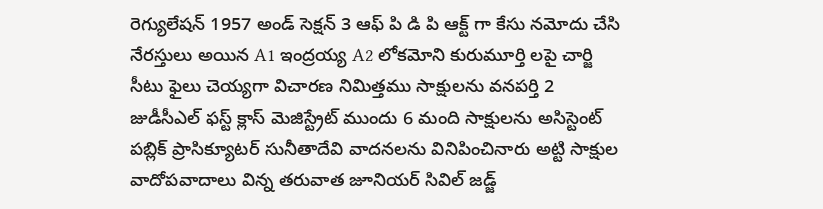రెగ్యులేషన్ 1957 అండ్ సెక్షన్ 3 ఆఫ్ పి డి పి ఆక్ట్ గా కేసు నమోదు చేసి నేరస్తులు అయిన A1 ఇంద్రయ్య A2 లోకమోని కురుమూర్తి లపై చార్జి సీటు ఫైలు చెయ్యగా విచారణ నిమిత్తము సాక్షులను వనపర్తి 2 జుడీసీఎల్ ఫస్ట్ క్లాస్ మెజిస్ట్రేట్ ముందు 6 మంది సాక్షులను అసిస్టెంట్ పబ్లిక్ ప్రాసిక్యూటర్ సునీతాదేవి వాదనలను వినిపించినారు అట్టి సాక్షుల వాదోపవాదాలు విన్న తరువాత జూనియర్ సివిల్ జడ్జ్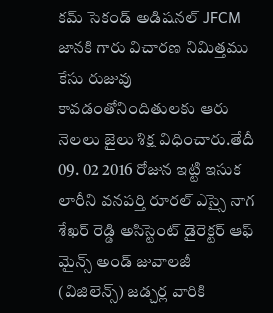కమ్ సెకండ్ అడిషనల్ JFCM జానకి గారు విచారణ నిమిత్తము కేసు రుజువు కావడంతోనిందితులకు ఆరు నెలలు జైలు శిక్ష విధించారు.తేదీ 09. 02 2016 రోజున ఇట్టి ఇసుక లారీని వనపర్తి రూరల్ ఎస్సై నాగ శేఖర్ రెడ్డి అసిస్టెంట్ డైరెక్టర్ ఆఫ్ మైన్స్ అండ్ జువాలజీ (విజిలెన్స్) జడ్చర్ల వారికి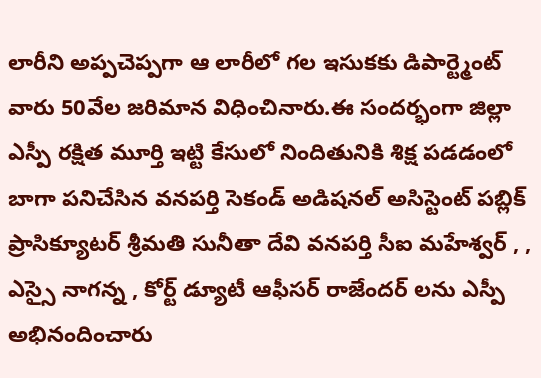లారీని అప్పచెప్పగా ఆ లారీలో గల ఇసుకకు డిపార్ట్మెంట్ వారు 50వేల జరిమాన విధించినారు.ఈ సందర్భంగా జిల్లా ఎస్పీ రక్షిత మూర్తి ఇట్టి కేసులో నిందితునికి శిక్ష పడడంలో బాగా పనిచేసిన వనపర్తి సెకండ్ అడిషనల్ అసిస్టెంట్ పబ్లిక్ ప్రాసిక్యూటర్ శ్రీమతి సునీతా దేవి వనపర్తి సీఐ మహేశ్వర్ , , ఎస్సై నాగన్న , కోర్ట్ డ్యూటీ ఆఫీసర్ రాజేందర్ లను ఎస్పీ అభినందించారు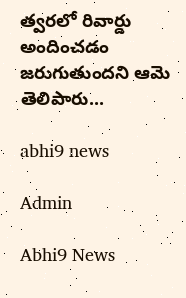త్వరలో రివార్డు అందించడం జరుగుతుందని ఆమె తెలిపారు...

abhi9 news

Admin

Abhi9 News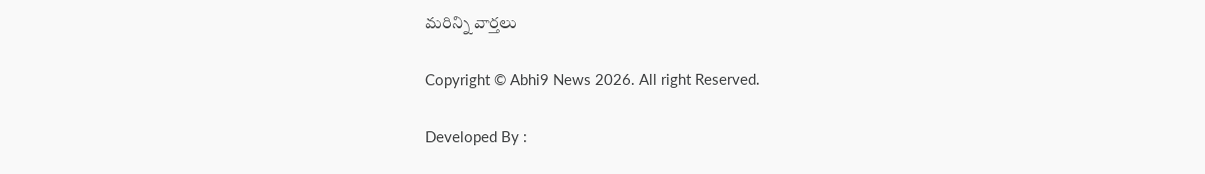మరిన్ని వార్తలు

Copyright © Abhi9 News 2026. All right Reserved.

Developed By :